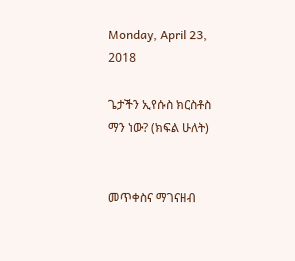Monday, April 23, 2018

ጌታችን ኢየሱስ ክርስቶስ ማን ነው? (ክፍል ሁለት)


መጥቀስና ማገናዘብ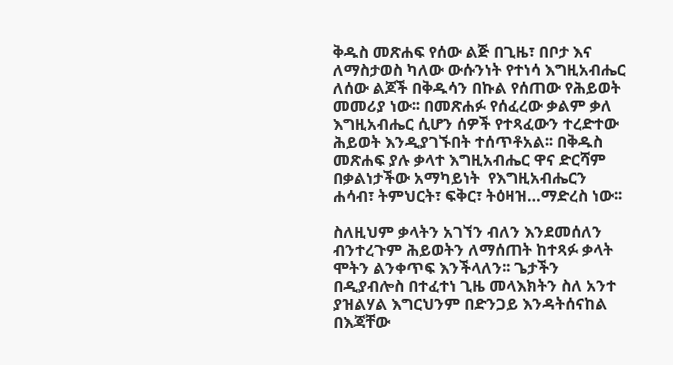ቅዱስ መጽሐፍ የሰው ልጅ በጊዜ፣ በቦታ እና ለማስታወስ ካለው ውሱንነት የተነሳ እግዚአብሔር ለሰው ልጆች በቅዱሳን በኩል የሰጠው የሕይወት መመሪያ ነው፡፡ በመጽሐፉ የሰፈረው ቃልም ቃለ እግዚአብሔር ሲሆን ሰዎች የተጻፈውን ተረድተው ሕይወት እንዲያገኙበት ተሰጥቶአል፡፡ በቅዱስ መጽሐፍ ያሉ ቃላተ እግዚአብሔር ዋና ድርሻም በቃልነታችው አማካይነት  የእግዚአብሔርን ሐሳብ፣ ትምህርት፣ ፍቅር፣ ትዕዛዝ…ማድረስ ነው፡፡

ስለዚህም ቃላትን አገኘን ብለን እንደመሰለን ብንተረጉም ሕይወትን ለማሰጠት ከተጻፉ ቃላት ሞትን ልንቀጥፍ እንችላለን፡፡ ጌታችን በዲያብሎስ በተፈተነ ጊዜ መላእክትን ስለ አንተ ያዝልሃል እግርህንም በድንጋይ እንዳትሰናከል በእጃቸው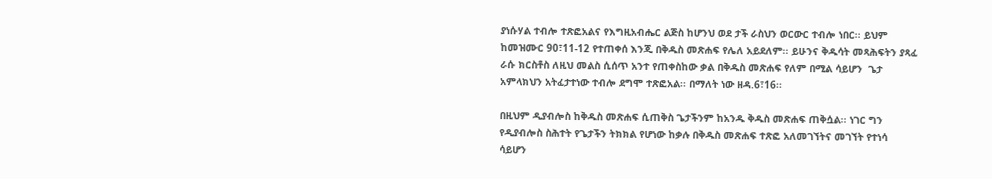ያነሱሃል ተብሎ ተጽፎአልና የእግዚአብሔር ልጅስ ከሆንህ ወደ ታች ራስህን ወርውር ተብሎ ነበር፡፡ ይህም ከመዝሙር 90፣11-12 የተጠቀሰ እንጂ በቅዱስ መጽሐፍ የሌለ አይደለም፡፡ ይሁንና ቅዱሳት መጻሕፍትን ያጻፈ ራሱ ክርስቶስ ለዚህ መልስ ሲሰጥ አንተ የጠቀስከው ቃል በቅዱስ መጽሐፍ የለም በሚል ሳይሆን  ጌታ አምላክህን አትፈታተነው ተብሎ ደግሞ ተጽፎአል፡፡ በማለት ነው ዘዳ.6፣16፡፡

በዚህም ዲያብሎስ ከቅዱስ መጽሐፍ ሲጠቅስ ጌታችንም ከአንዱ ቅዱስ መጽሐፍ ጠቅሷል፡፡ ነገር ግን የዲያብሎስ ስሕተት የጌታችን ትክክል የሆነው ከቃሉ በቅዱስ መጽሐፍ ተጽፎ አለመገኘትና መገኘት የተነሳ ሳይሆን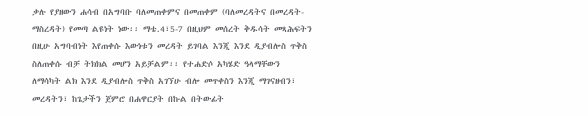ቃሉ የያዘውን ሐሳብ በአግባቡ ባለመጠቀምና በመጠቀም (ባለመረዳትና በመረዳት-ማስረዳት) የመጣ ልዩነት ነው፡፡ ማቴ.4፣5-7 በዚህም መሰረት ቅዱሳት መጻሕፍትን በዚሁ አግባብነት እየጠቀሱ እውነቱን መረዳት ይገባል እንጂ እንደ ዲያብሎስ ጥቅስ ስለጠቀሱ ብቻ ትክክል መሆን አይቻልም፡፡ የተሐድሶ አካሄድ ዓላማቸውን ለማሳካት ልክ እንደ ዲያብሎስ ጥቅስ አገኘሁ ብሎ መጥቀስን እንጂ ማገናዘብን፣ መረዳትን፣ ከጌታችን ጀምሮ በሐዋርያት በኩል በትውፊት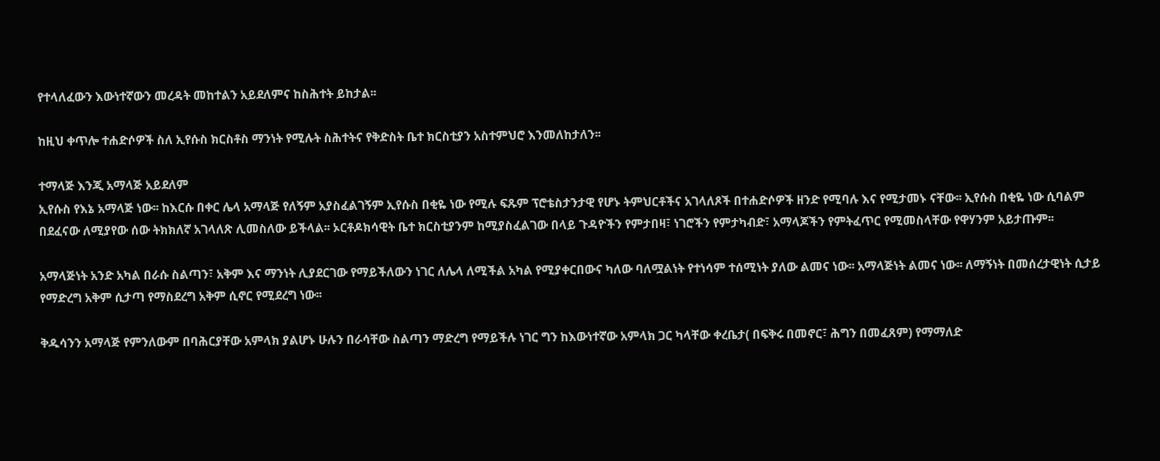የተላለፈውን እውነተኛውን መረዳት መከተልን አይደለምና ከስሕተት ይከታል፡፡

ከዚህ ቀጥሎ ተሐድሶዎች ስለ ኢየሱስ ክርስቶስ ማንነት የሚሉት ስሕተትና የቅድስት ቤተ ክርስቲያን አስተምህሮ እንመለከታለን፡፡

ተማላጅ እንጂ አማላጅ አይደለም
ኢየሱስ የእኔ አማላጅ ነው፡፡ ከእርሱ በቀር ሌላ አማላጅ የለኝም አያስፈልገኝም ኢየሱስ በቂዬ ነው የሚሉ ፍጹም ፕሮቴስታንታዊ የሆኑ ትምህርቶችና አገላለጾች በተሐድሶዎች ዘንድ የሚባሉ እና የሚታመኑ ናቸው፡፡ ኢየሱስ በቂዬ ነው ሲባልም በደፈናው ለሚያየው ሰው ትክክለኛ አገላለጽ ሊመስለው ይችላል፡፡ ኦርቶዶክሳዊት ቤተ ክርስቲያንም ከሚያስፈልገው በላይ ጉዳዮችን የምታበዛ፣ ነገሮችን የምታካብድ፣ አማላጆችን የምትፈጥር የሚመስላቸው የዋሃንም አይታጡም፡፡

አማላጅነት አንድ አካል በራሱ ስልጣን፣ አቅም እና ማንነት ሊያደርገው የማይችለውን ነገር ለሌላ ለሚችል አካል የሚያቀርበውና ካለው ባለሟልነት የተነሳም ተሰሚነት ያለው ልመና ነው፡፡ አማላጅነት ልመና ነው፡፡ ለማኝነት በመሰረታዊነት ሲታይ የማድረግ አቅም ሲታጣ የማስደረግ አቅም ሲኖር የሚደረግ ነው፡፡

ቅዱሳንን አማላጅ የምንለውም በባሕርያቸው አምላክ ያልሆኑ ሁሉን በራሳቸው ስልጣን ማድረግ የማይችሉ ነገር ግን ከእውነተኛው አምላክ ጋር ካላቸው ቀረቤታ( በፍቅሩ በመኖር፣ ሕግን በመፈጸም) የማማለድ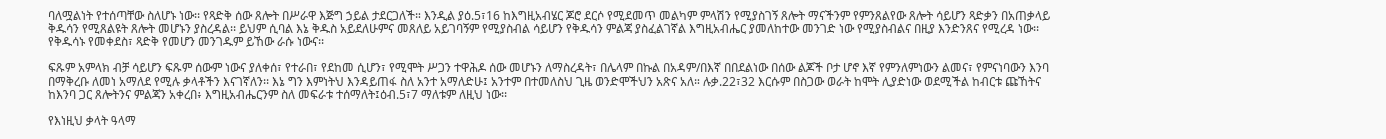ባለሟልነት የተሰጣቸው ስለሆኑ ነው፡፡ የጻድቅ ሰው ጸሎት በሥራዋ እጅግ ኃይል ታደርጋለች። እንዲል ያዕ.5፣16 ከእግዚአብሄር ጆሮ ደርሶ የሚደመጥ መልካም ምላሽን የሚያስገኝ ጸሎት ማናችንም የምንጸልየው ጸሎት ሳይሆን ጻድቃን በአጠቃላይ ቅዱሳን የሚጸልዩት ጸሎት መሆኑን ያስረዳል፡፡ ይህም ሲባል እኔ ቅዱስ አይደለሁምና መጸለይ አይገባኝም የሚያስብል ሳይሆን የቅዱሳን ምልጃ ያስፈልገኛል እግዚአብሔር ያመለከተው መንገድ ነው የሚያስብልና በዚያ እንድንጸና የሚረዳ ነው፡፡ የቅዱሳኑ የመቀደስ፣ ጻድቅ የመሆን መንገዱም ይኸው ራሱ ነውና፡፡

ፍጹም አምላክ ብቻ ሳይሆን ፍጹም ሰውም ነውና ያለቀሰ፣ የተራበ፣ የደከመ ሲሆን፣ የሚሞት ሥጋን ተዋሕዶ ሰው መሆኑን ለማስረዳት፣ በሌላም በኩል በአዳም/በእኛ በበደልነው በሰው ልጆች ቦታ ሆኖ እኛ የምንለምነውን ልመና፣ የምናነባውን እንባ በማቅረቡ ለመነ አማለደ የሚሉ ቃላቶችን እናገኛለን፡፡ እኔ ግን እምነትህ እንዳይጠፋ ስለ አንተ አማለድሁ፤ አንተም በተመለስህ ጊዜ ወንድሞችህን አጽና አለ። ሉቃ.22፣32 እርሱም በስጋው ወራት ከሞት ሊያድነው ወደሚችል ከብርቱ ጩኸትና ከእንባ ጋር ጸሎትንና ምልጃን አቀረበ፥ እግዚአብሔርንም ስለ መፍራቱ ተሰማለት፤ዕብ.5፣7 ማለቱም ለዚህ ነው፡፡

የእነዚህ ቃላት ዓላማ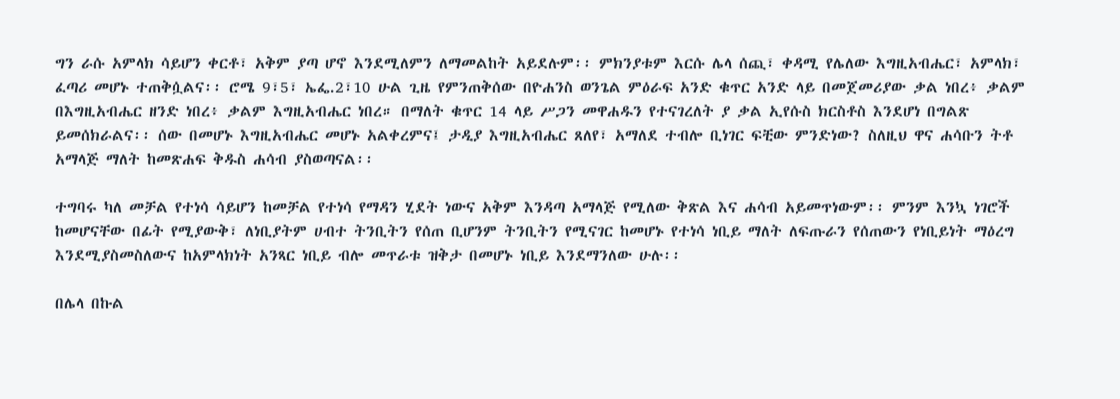ግን ራሱ አምላክ ሳይሆን ቀርቶ፣ አቅም ያጣ ሆኖ እንደሚለምን ለማመልከት አይደሉም፡፡ ምክንያቱም እርሱ ሌላ ሰጪ፣ ቀዳሚ የሌለው እግዚአብሔር፣ አምላክ፣ ፈጣሪ መሆኑ ተጠቅሷልና፡፡ ሮሜ 9፣5፣ ኤፌ.2፣10 ሁል ጊዜ የምንጠቅሰው በዮሐንስ ወንጌል ምዕራፍ አንድ ቁጥር አንድ ላይ በመጀመሪያው ቃል ነበረ፥ ቃልም በእግዚአብሔር ዘንድ ነበረ፥ ቃልም እግዚአብሔር ነበረ። በማለት ቁጥር 14 ላይ ሥጋን መዋሐዱን የተናገረለት ያ ቃል ኢየሱስ ክርስቶስ እንደሆነ በግልጽ ይመሰክራልና፡፡ ሰው በመሆኑ እግዚአብሔር መሆኑ አልቀረምና፤ ታዲያ እግዚአብሔር ጸለየ፣ አማለደ ተብሎ ቢነገር ፍቺው ምንድነው? ስለዚህ ዋና ሐሳቡን ትቶ አማላጅ ማለት ከመጽሐፍ ቅዱስ ሐሳብ ያስወጣናል፡፡

ተግባሩ ካለ መቻል የተነሳ ሳይሆን ከመቻል የተነሳ የማዳን ሂደት ነውና አቅም እንዳጣ አማላጅ የሚለው ቅጽል እና ሐሳብ አይመጥነውም፡፡ ምንም እንኳ ነገሮች ከመሆናቸው በፊት የሚያውቅ፣ ለነቢያትም ሀብተ ትንቢትን የሰጠ ቢሆንም ትንቢትን የሚናገር ከመሆኑ የተነሳ ነቢይ ማለት ለፍጡራን የሰጠውን የነቢይነት ማዕረግ እንደሚያስመስለውና ከአምላክነት አንጻር ነቢይ ብሎ መጥራቱ ዝቅታ በመሆኑ ነቢይ እንደማንለው ሁሉ፡፡

በሌላ በኩል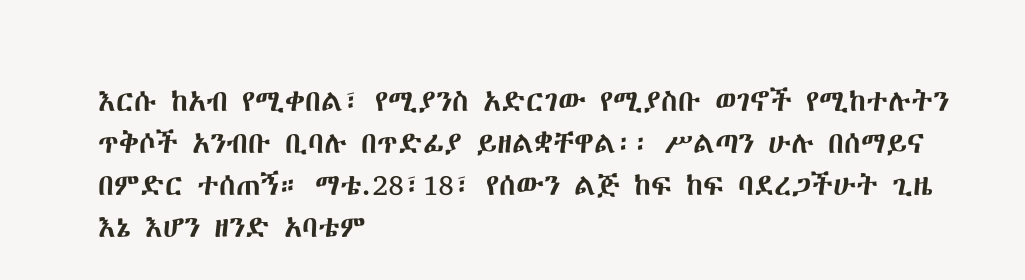እርሱ ከአብ የሚቀበል፣ የሚያንስ አድርገው የሚያስቡ ወገኖች የሚከተሉትን ጥቅሶች አንብቡ ቢባሉ በጥድፊያ ይዘልቋቸዋል፡፡ ሥልጣን ሁሉ በሰማይና በምድር ተሰጠኝ። ማቴ.28፣18፣ የሰውን ልጅ ከፍ ከፍ ባደረጋችሁት ጊዜ እኔ እሆን ዘንድ አባቴም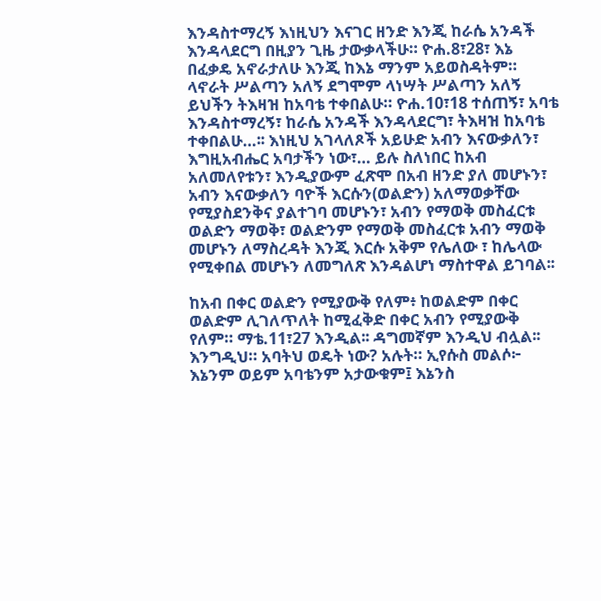እንዳስተማረኝ እነዚህን እናገር ዘንድ እንጂ ከራሴ አንዳች እንዳላደርግ በዚያን ጊዜ ታውቃላችሁ። ዮሐ.8፣28፣ እኔ በፈቃዴ አኖራታለሁ እንጂ ከእኔ ማንም አይወስዳትም። ላኖራት ሥልጣን አለኝ ደግሞም ላነሣት ሥልጣን አለኝ ይህችን ትእዛዝ ከአባቴ ተቀበልሁ። ዮሐ.10፣18 ተሰጠኝ፣ አባቴ እንዳስተማረኝ፣ ከራሴ አንዳች እንዳላደርግ፣ ትእዛዝ ከአባቴ ተቀበልሁ…፡፡ እነዚህ አገላለጾች አይሁድ አብን እናውቃለን፣ እግዚአብሔር አባታችን ነው፣… ይሉ ስለነበር ከአብ አለመለየቱን፣ እንዲያውም ፈጽሞ በአብ ዘንድ ያለ መሆኑን፣ አብን እናውቃለን ባዮች እርሱን(ወልድን) አለማወቃቸው የሚያስደንቅና ያልተገባ መሆኑን፣ አብን የማወቅ መስፈርቱ ወልድን ማወቅ፣ ወልድንም የማወቅ መስፈርቱ አብን ማወቅ መሆኑን ለማስረዳት እንጂ እርሱ አቅም የሌለው ፣ ከሌላው የሚቀበል መሆኑን ለመግለጽ እንዳልሆነ ማስተዋል ይገባል፡፡

ከአብ በቀር ወልድን የሚያውቅ የለም፥ ከወልድም በቀር ወልድም ሊገለጥለት ከሚፈቅድ በቀር አብን የሚያውቅ የለም። ማቴ.11፣27 እንዲል፡፡ ዳግመኛም እንዲህ ብሏል፡፡ እንግዲህ። አባትህ ወዴት ነው? አሉት። ኢየሱስ መልሶ፦ እኔንም ወይም አባቴንም አታውቁም፤ እኔንስ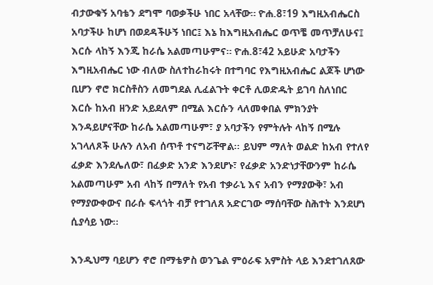ብታውቁኝ አባቴን ደግሞ ባወቃችሁ ነበር አላቸው። ዮሐ.8፣19 እግዚአብሔርስ አባታችሁ ከሆነ በወደዳችሁኝ ነበር፤ እኔ ከእግዚአብሔር ወጥቼ መጥቻለሁና፤ እርሱ ላከኝ እንጂ ከራሴ አልመጣሁምና። ዮሐ.8፣42 አይሁድ አባታችን እግዚአብሔር ነው ብለው ስለተከራከሩት በተግባር የእግዚአብሔር ልጆች ሆነው ቢሆን ኖሮ ክርስቶስን ለመግደል ሊፈልጉት ቀርቶ ሊወድዱት ይገባ ስለነበር እርሱ ከአብ ዘንድ አይደለም በሚል እርሱን ላለመቀበል ምክንያት እንዳይሆናቸው ከራሴ አልመጣሁም፣ ያ አባታችን የምትሉት ላከኝ በሚሉ አገላለጾች ሁሉን ለአብ ሰጥቶ ተናግሯቸዋል፡፡ ይህም ማለት ወልድ ከአብ የተለየ ፈቃድ እንደሌለው፣ በፈቃድ አንድ እንደሆኑ፣ የፈቃድ አንድነታቸውንም ከራሴ አልመጣሁም አብ ላከኝ በማለት የአብ ተቃራኒ እና አብን የማያውቅ፣ አብ የማያውቀውና በራሱ ፍላጎት ብቻ የተገለጸ አድርገው ማሰባቸው ስሕተት እንደሆነ ሲያሳይ ነው፡፡

እንዲህማ ባይሆን ኖሮ በማቴዎስ ወንጌል ምዕራፍ አምስት ላይ እንደተገለጸው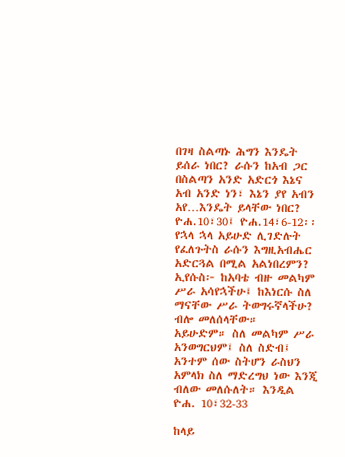በገዛ ስልጣኑ ሕግን እንዴት ይሰራ ነበር? ራሱን ከአብ ጋር በስልጣን አንድ አድርጎ እኔና አብ አንድ ነን፣ እኔን ያየ አብን አየ…እንዴት ይላቸው ነበር? ዮሐ.10፣30፤ ዮሐ.14፣6-12፡፡ የኋላ ኋላ አይሁድ ሊገድሉት የፈለጉትስ ራሱን እግዚአብሔር አድርጓል በሚል አልነበረምን? ኢየሱስ፦ ከአባቴ ብዙ መልካም ሥራ አሳየኋችሁ፤ ከእነርሱ ስለ ማናቸው ሥራ ትወግሩኛላችሁ? ብሎ መለሰላቸው።  አይሁድም። ስለ መልካም ሥራ አንወግርህም፤ ስለ ስድብ፤ አንተም ሰው ስትሆን ራስህን አምላክ ስለ ማድረግህ ነው እንጂ ብለው መለሱለት። እንዲል ዮሐ. 10፣32-33

ከላይ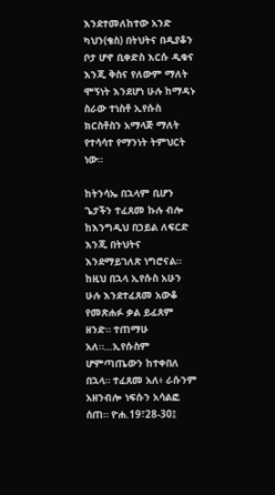እንደተመለከተው አንድ ካህን(ቄስ) በትህትና በዲያቆን ቦታ ሆኖ ቢቀድስ እርሱ ዲቁና እንጂ ቅስና የለውም ማለት ሞኝነት እንደሆነ ሁሉ ከማዳኑ ስራው ተነስቶ ኢየሱስ ክርስቶስን አማላጅ ማለት የተሳሳተ የማንነት ትምህርት ነው፡፡

ከትንሳኤ በኋላም ቢሆን ጌታችን ተፈጸመ ኩሉ ብሎ ከእንግዲህ በኃይል ለፍርድ እንጂ በትህትና እንደማይገለጽ ነግሮናል፡፡ ከዚህ በኋላ ኢየሱስ አሁን ሁሉ እንደተፈጸመ አውቆ የመጽሐፉ ቃል ይፈጸም ዘንድ። ተጠማሁ አለ።…ኢየሱስም ሆምጣጤውን ከተቀበለ በኋላ። ተፈጸመ አለ፥ ራሱንም አዘንብሎ ነፍሱን አሳልፎ ሰጠ። ዮሐ.19፣28-30፤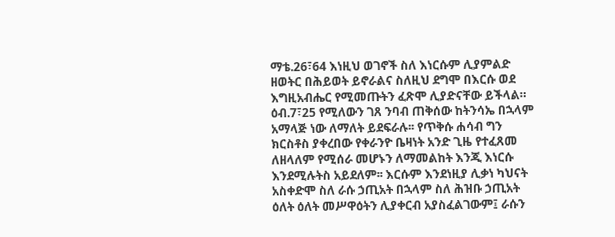ማቴ.26፣64 እነዚህ ወገኖች ስለ እነርሱም ሊያምልድ ዘወትር በሕይወት ይኖራልና ስለዚህ ደግሞ በእርሱ ወደ እግዚአብሔር የሚመጡትን ፈጽሞ ሊያድናቸው ይችላል። ዕብ.7፣25 የሚለውን ገጸ ንባብ ጠቅሰው ከትንሳኤ በኋላም አማላጅ ነው ለማለት ይደፍራሉ፡፡ የጥቅሱ ሐሳብ ግን ክርስቶስ ያቀረበው የቀራንዮ ቤዛነት አንድ ጊዜ የተፈጸመ ለዘላለም የሚሰራ መሆኑን ለማመልከት እንጂ እነርሱ እንደሚሉትስ አይደለም፡፡ እርሱም እንደነዚያ ሊቃነ ካህናት አስቀድሞ ስለ ራሱ ኃጢአት በኋላም ስለ ሕዝቡ ኃጢአት ዕለት ዕለት መሥዋዕትን ሊያቀርብ አያስፈልገውም፤ ራሱን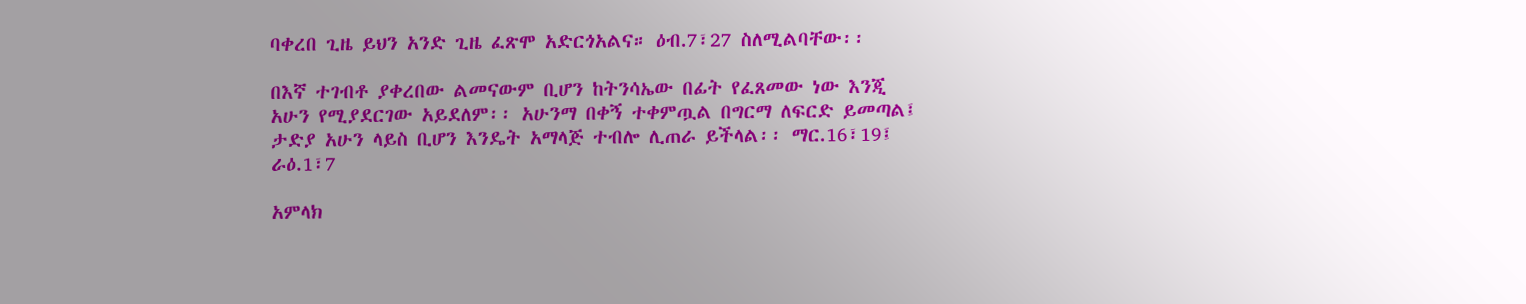ባቀረበ ጊዜ ይህን አንድ ጊዜ ፈጽሞ አድርጎአልና። ዕብ.7፣27 ስለሚልባቸው፡፡

በእኛ ተገብቶ ያቀረበው ልመናውም ቢሆን ከትንሳኤው በፊት የፈጸመው ነው እንጂ አሁን የሚያደርገው አይደለም፡፡ አሁንማ በቀኝ ተቀምጧል በግርማ ለፍርድ ይመጣል፤ ታድያ አሁን ላይስ ቢሆን እንዴት አማላጅ ተብሎ ሊጠራ ይችላል፡፡ ማር.16፣19፤ ራዕ.1፣7

አምላክ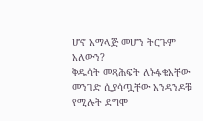ሆኖ አማላጅ መሆን ትርጉም አለውን?
ቅዱሳት መጻሕፍት ለኑፋቄአቸው መንገድ ሲያሳጧቸው አንዳንዶቹ የሚሉት ደግሞ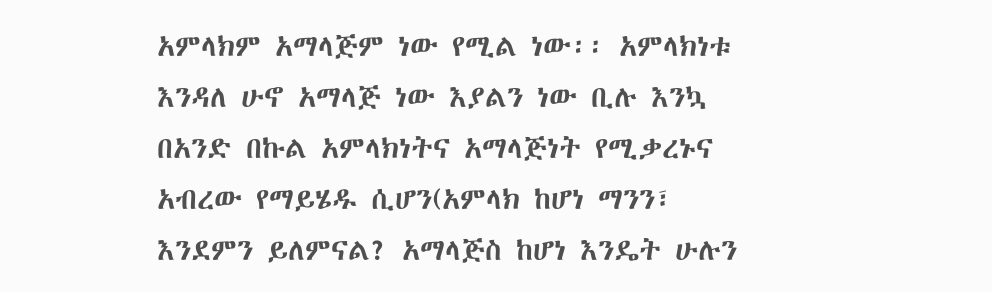አምላክም አማላጅም ነው የሚል ነው፡፡ አምላክነቱ እንዳለ ሁኖ አማላጅ ነው እያልን ነው ቢሉ እንኳ በአንድ በኩል አምላክነትና አማላጅነት የሚቃረኑና አብረው የማይሄዱ ሲሆን(አምላክ ከሆነ ማንን፣ እንደምን ይለምናል? አማላጅስ ከሆነ እንዴት ሁሉን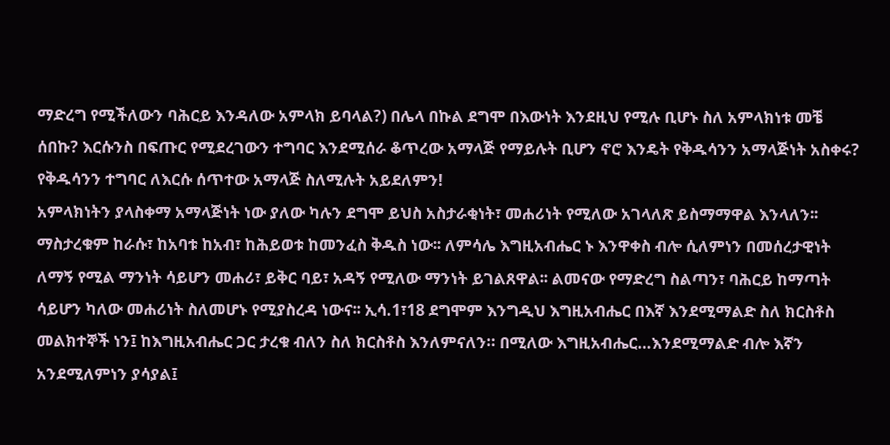ማድረግ የሚችለውን ባሕርይ እንዳለው አምላክ ይባላል?) በሌላ በኩል ደግሞ በእውነት እንደዚህ የሚሉ ቢሆኑ ስለ አምላክነቱ መቼ ሰበኩ? እርሱንስ በፍጡር የሚደረገውን ተግባር እንደሚሰራ ቆጥረው አማላጅ የማይሉት ቢሆን ኖሮ እንዴት የቅዱሳንን አማላጅነት አስቀሩ? የቅዱሳንን ተግባር ለእርሱ ሰጥተው አማላጅ ስለሚሉት አይደለምን!
አምላክነትን ያላስቀማ አማላጅነት ነው ያለው ካሉን ደግሞ ይህስ አስታራቂነት፣ መሐሪነት የሚለው አገላለጽ ይስማማዋል እንላለን፡፡ ማስታረቁም ከራሱ፣ ከአባቱ ከአብ፣ ከሕይወቱ ከመንፈስ ቅዱስ ነው፡፡ ለምሳሌ እግዚአብሔር ኑ እንዋቀስ ብሎ ሲለምነን በመሰረታዊነት ለማኝ የሚል ማንነት ሳይሆን መሐሪ፣ ይቅር ባይ፣ አዳኝ የሚለው ማንነት ይገልጸዋል፡፡ ልመናው የማድረግ ስልጣን፣ ባሕርይ ከማጣት ሳይሆን ካለው መሐሪነት ስለመሆኑ የሚያስረዳ ነውና፡፡ ኢሳ.1፣18 ደግሞም እንግዲህ እግዚአብሔር በእኛ እንደሚማልድ ስለ ክርስቶስ መልክተኞች ነን፤ ከእግዚአብሔር ጋር ታረቁ ብለን ስለ ክርስቶስ እንለምናለን። በሚለው እግዚአብሔር…እንደሚማልድ ብሎ እኛን አንደሚለምነን ያሳያል፤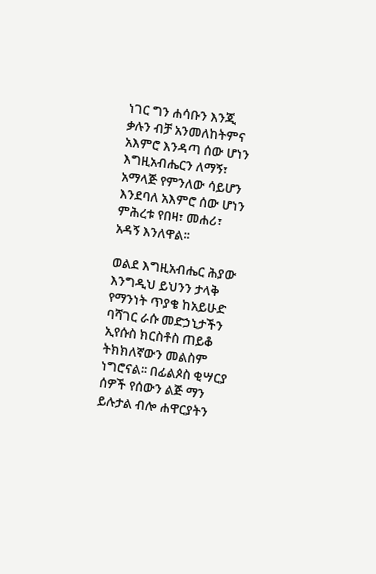ነገር ግን ሐሳቡን እንጂ ቃሉን ብቻ አንመለከትምና  አእምሮ እንዳጣ ሰው ሆነን እግዚአብሔርን ለማኝ፣ አማላጅ የምንለው ሳይሆን እንደባለ አእምሮ ሰው ሆነን ምሕረቱ የበዛ፣ መሐሪ፣ አዳኝ እንለዋል፡፡

ወልደ እግዚአብሔር ሕያው
እንግዲህ ይህንን ታላቅ የማንነት ጥያቄ ከአይሁድ ባሻገር ራሱ መድኃኒታችን ኢየሱስ ክርስቶስ ጠይቆ ትክክለኛውን መልስም ነግሮናል፡፡ በፊልጶስ ቂሣርያ ሰዎች የሰውን ልጅ ማን ይሉታል ብሎ ሐዋርያትን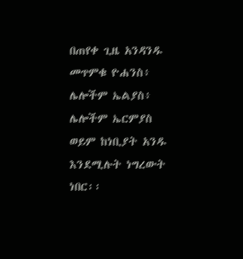በጠየቀ ጊዜ አንዳንዱ መጥምቁ ዮሐንስ፥ ሌሎችም ኤልያስ፥ ሌሎችም ኤርምያስ ወይም ከነቢያት አንዱ እንደሚሉት ነግረውት ነበር፡፡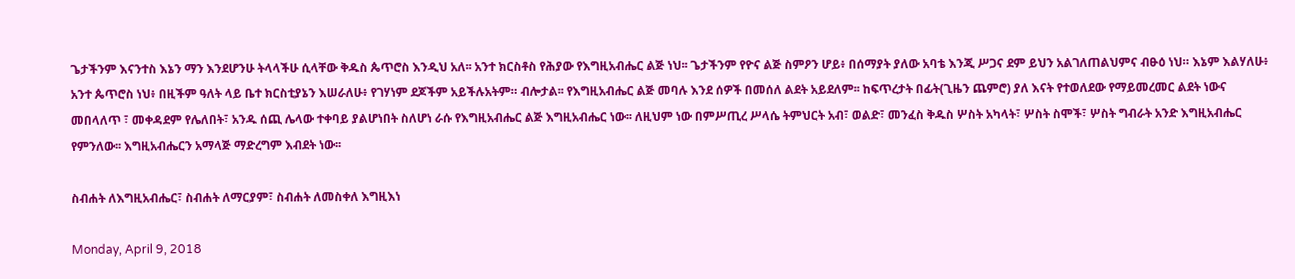ጌታችንም እናንተስ እኔን ማን እንደሆንሁ ትላላችሁ ሲላቸው ቅዱስ ጴጥሮስ እንዲህ አለ፡፡ አንተ ክርስቶስ የሕያው የእግዚአብሔር ልጅ ነህ፡፡ ጌታችንም የዮና ልጅ ስምዖን ሆይ፥ በሰማያት ያለው አባቴ እንጂ ሥጋና ደም ይህን አልገለጠልህምና ብፁዕ ነህ። እኔም እልሃለሁ፥ አንተ ጴጥሮስ ነህ፥ በዚችም ዓለት ላይ ቤተ ክርስቲያኔን እሠራለሁ፥ የገሃነም ደጆችም አይችሉአትም። ብሎታል፡፡ የእግዚአብሔር ልጅ መባሉ እንደ ሰዎች በመሰለ ልደት አይደለም፡፡ ከፍጥረታት በፊት(ጊዜን ጨምሮ) ያለ እናት የተወለደው የማይመረመር ልደት ነውና መበላለጥ ፣ መቀዳደም የሌለበት፣ አንዱ ሰጪ ሌላው ተቀባይ ያልሆነበት ስለሆነ ራሱ የእግዚአብሔር ልጅ እግዚአብሔር ነው፡፡ ለዚህም ነው በምሥጢረ ሥላሴ ትምህርት አብ፣ ወልድ፣ መንፈስ ቅዱስ ሦስት አካላት፣ ሦስት ስሞች፣ ሦስት ግብራት አንድ እግዚአብሔር የምንለው፡፡ እግዚአብሔርን አማላጅ ማድረግም እብደት ነው፡፡

ስብሐት ለእግዚአብሔር፣ ስብሐት ለማርያም፣ ስብሐት ለመስቀለ እግዚእነ

Monday, April 9, 2018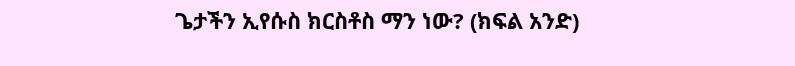ጌታችን ኢየሱስ ክርስቶስ ማን ነው? (ክፍል አንድ)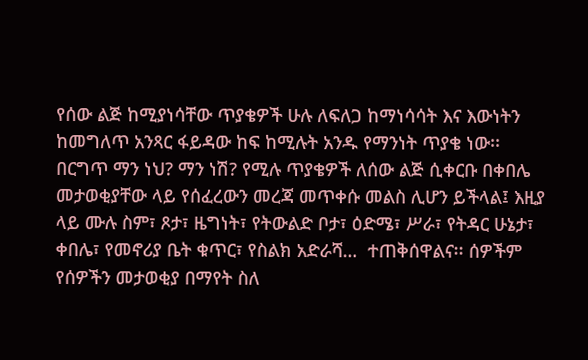የሰው ልጅ ከሚያነሳቸው ጥያቄዎች ሁሉ ለፍለጋ ከማነሳሳት እና እውነትን ከመግለጥ አንጻር ፋይዳው ከፍ ከሚሉት አንዱ የማንነት ጥያቄ ነው፡፡ በርግጥ ማን ነህ? ማን ነሽ? የሚሉ ጥያቄዎች ለሰው ልጅ ሲቀርቡ በቀበሌ መታወቂያቸው ላይ የሰፈረውን መረጃ መጥቀሱ መልስ ሊሆን ይችላል፤ እዚያ ላይ ሙሉ ስም፣ ጾታ፣ ዜግነት፣ የትውልድ ቦታ፣ ዕድሜ፣ ሥራ፣ የትዳር ሁኔታ፣ ቀበሌ፣ የመኖሪያ ቤት ቁጥር፣ የስልክ አድራሻ…  ተጠቅሰዋልና፡፡ ሰዎችም የሰዎችን መታወቂያ በማየት ስለ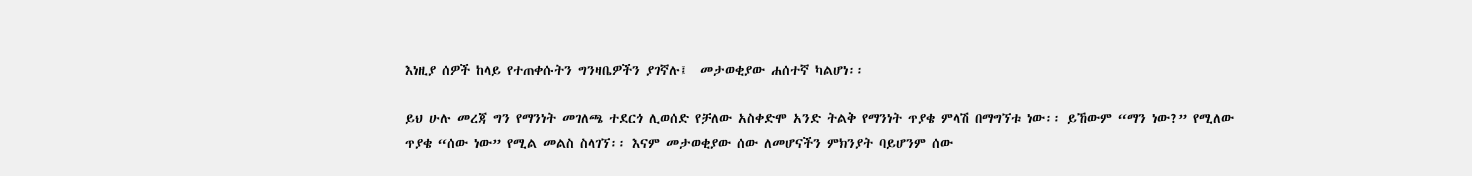እነዚያ ሰዎች ከላይ የተጠቀሱትን ግንዛቤዎችን ያገኛሉ፤  መታወቂያው ሐሰተኛ ካልሆነ፡፡

ይህ ሁሉ መረጃ ግን የማንነት መገለጫ ተደርጎ ሊወሰድ የቻለው አስቀድሞ አንድ ትልቅ የማንነት ጥያቄ ምላሽ በማግኘቱ ነው፡፡ ይኸውም “ማን ነው?” የሚለው ጥያቄ “ሰው ነው” የሚል መልስ ስላገኘ፡፡ እናም መታወቂያው ሰው ለመሆናችን ምክንያት ባይሆንም ሰው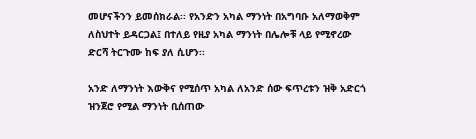መሆናችንን ይመሰክራል፡፡ የአንድን አካል ማንነት በአግባቡ አለማወቅም ለስህተት ይዳርጋል፤ በተለይ የዚያ አካል ማንነት በሌሎቹ ላይ የሚኖረው ድርሻ ትርጉሙ ከፍ ያለ ሲሆን፡፡

አንድ ለማንነት እውቅና የሚሰጥ አካል ለአንድ ሰው ፍጥረቱን ዝቅ አድርጎ ዝንጀሮ የሚል ማንነት ቢሰጠው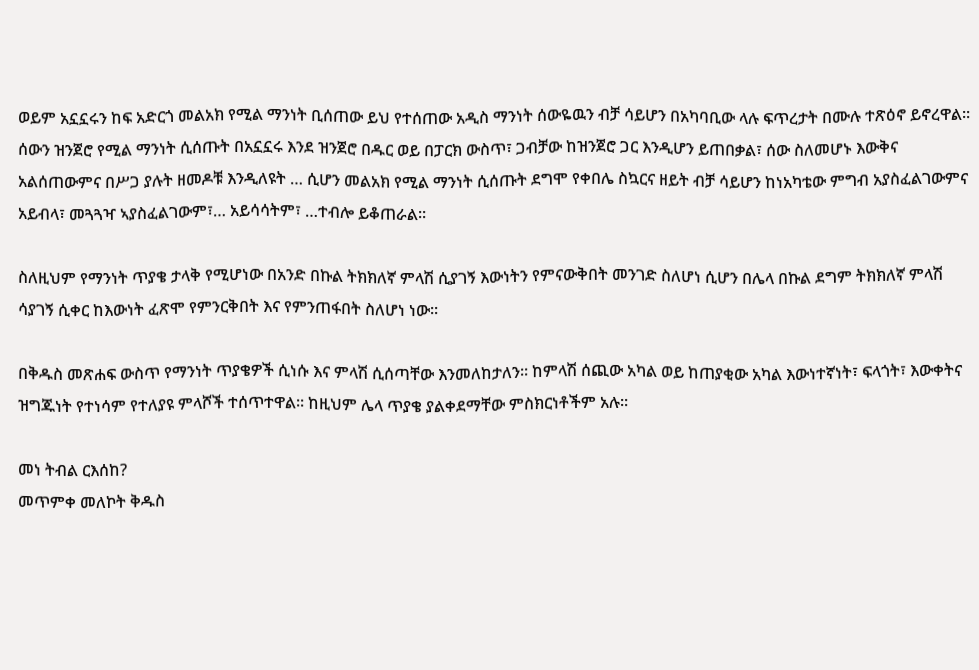ወይም አኗኗሩን ከፍ አድርጎ መልአክ የሚል ማንነት ቢሰጠው ይህ የተሰጠው አዲስ ማንነት ሰውዬዉን ብቻ ሳይሆን በአካባቢው ላሉ ፍጥረታት በሙሉ ተጽዕኖ ይኖረዋል፡፡ ሰውን ዝንጀሮ የሚል ማንነት ሲሰጡት በአኗኗሩ እንደ ዝንጀሮ በዱር ወይ በፓርክ ውስጥ፣ ጋብቻው ከዝንጀሮ ጋር እንዲሆን ይጠበቃል፣ ሰው ስለመሆኑ እውቅና አልሰጠውምና በሥጋ ያሉት ዘመዶቹ እንዲለዩት … ሲሆን መልአክ የሚል ማንነት ሲሰጡት ደግሞ የቀበሌ ስኳርና ዘይት ብቻ ሳይሆን ከነአካቴው ምግብ አያስፈልገውምና አይብላ፣ መጓጓዣ ኣያስፈልገውም፣… አይሳሳትም፣ …ተብሎ ይቆጠራል፡፡

ስለዚህም የማንነት ጥያቄ ታላቅ የሚሆነው በአንድ በኩል ትክክለኛ ምላሽ ሲያገኝ እውነትን የምናውቅበት መንገድ ስለሆነ ሲሆን በሌላ በኩል ደግም ትክክለኛ ምላሽ ሳያገኝ ሲቀር ከእውነት ፈጽሞ የምንርቅበት እና የምንጠፋበት ስለሆነ ነው፡፡

በቅዱስ መጽሐፍ ውስጥ የማንነት ጥያቄዎች ሲነሱ እና ምላሽ ሲሰጣቸው እንመለከታለን፡፡ ከምላሽ ሰጪው አካል ወይ ከጠያቂው አካል እውነተኛነት፣ ፍላጎት፣ እውቀትና ዝግጁነት የተነሳም የተለያዩ ምላሾች ተሰጥተዋል፡፡ ከዚህም ሌላ ጥያቄ ያልቀደማቸው ምስክርነቶችም አሉ፡፡

መነ ትብል ርእሰከ?
መጥምቀ መለኮት ቅዱስ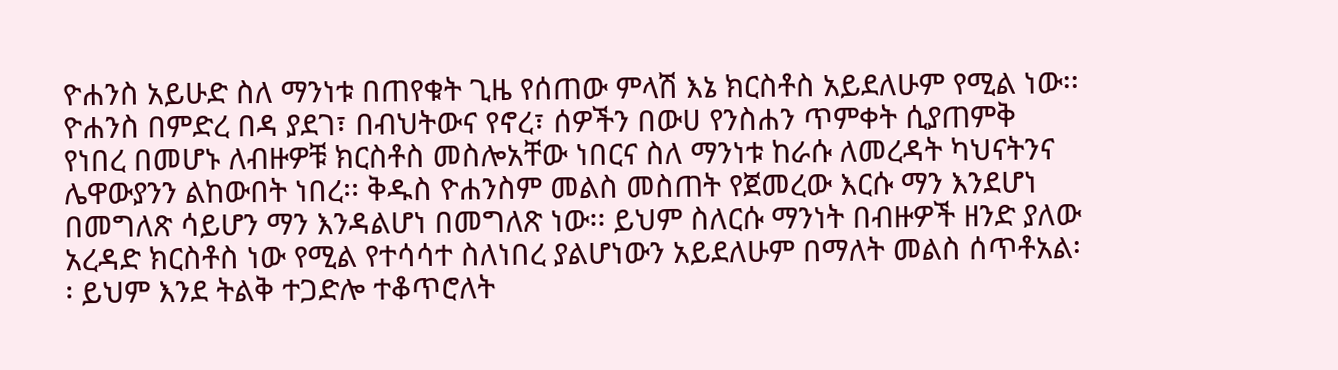ዮሐንስ አይሁድ ስለ ማንነቱ በጠየቁት ጊዜ የሰጠው ምላሽ እኔ ክርስቶስ አይደለሁም የሚል ነው፡፡ ዮሐንስ በምድረ በዳ ያደገ፣ በብህትውና የኖረ፣ ሰዎችን በውሀ የንስሐን ጥምቀት ሲያጠምቅ የነበረ በመሆኑ ለብዙዎቹ ክርስቶስ መስሎአቸው ነበርና ስለ ማንነቱ ከራሱ ለመረዳት ካህናትንና ሌዋውያንን ልከውበት ነበረ፡፡ ቅዱስ ዮሐንስም መልስ መስጠት የጀመረው እርሱ ማን እንደሆነ በመግለጽ ሳይሆን ማን እንዳልሆነ በመግለጽ ነው፡፡ ይህም ስለርሱ ማንነት በብዙዎች ዘንድ ያለው አረዳድ ክርስቶስ ነው የሚል የተሳሳተ ስለነበረ ያልሆነውን አይደለሁም በማለት መልስ ሰጥቶአል፡፡ ይህም እንደ ትልቅ ተጋድሎ ተቆጥሮለት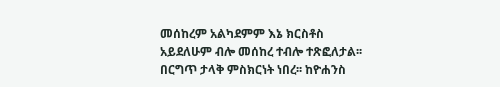መሰከረም አልካደምም እኔ ክርስቶስ አይደለሁም ብሎ መሰከረ ተብሎ ተጽፎለታል፡፡ በርግጥ ታላቅ ምስክርነት ነበረ፡፡ ከዮሐንስ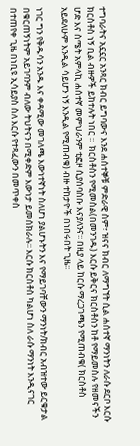ተግባራትና አኗኗር አንጻር ክብር ይግባውና እንደ ሐሰተኞቹ ምድራዊ ስም፣ ዝናና ክብር ለማግኘት ሲል ሐሰተኛ ማንነትን ለራሱ ደርቦ እርሱ ክርስቶስ ነኝ ቢል ብዙዎች ይከተሉት ነበር ፡፡  ክርስቶስን የሚመስል(በመንገዱ) እርሱ ይቅርና ክርስቶስን ከቶ የማይመስሉ የዘመናችን ሆድ እና ስሜት አምላኪ ሐሰተኛ መምህራንም ቲፎዞ ሲያሰባስቡ እናያለንና፡፡ በዚያ ላይ ከርሱ ማረጋገጫን የሚጠብቁ( ክርስቶስ አይደለሁም እንዲል ሳይሆን ነኝ እንዲል የሚጠብቁ) ብዙ ተከታዮች በነበሩበት ጊዜ፡፡

ነገር ግን የቅዱሳን አንዱ እና ቀዳሚው መገለጫ እውነተኛነት ስለሆነ ያልሆኑትን እና የማይገባቸውን ማንነት/ክብር አብዝተው ይርቁታል በቁርጠኝነትም አይገባንም ብለው ትህትናን በሚቀድም እውነታ ይመሰክራሉ፡፡ እርሱ ክርስቶስ ካልሆነ ስለ ራሱ ማንነት እንዲናገር በተጠየቀ ጊዜ በነቢዩ ኢሳይያስ ስለ እርሱ የተጻፈውን በመጥቀስ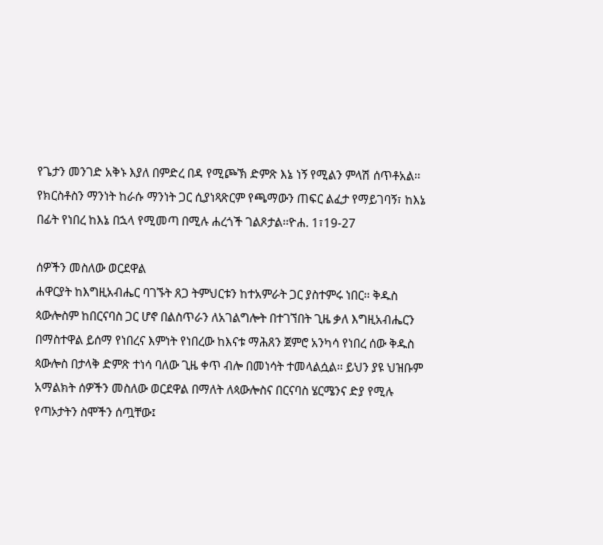የጌታን መንገድ አቅኑ እያለ በምድረ በዳ የሚጮኽ ድምጽ እኔ ነኝ የሚልን ምላሽ ሰጥቶአል፡፡ የክርስቶስን ማንነት ከራሱ ማንነት ጋር ሲያነጻጽርም የጫማውን ጠፍር ልፈታ የማይገባኝ፣ ከእኔ በፊት የነበረ ከእኔ በኋላ የሚመጣ በሚሉ ሐረጎች ገልጾታል፡፡ዮሐ. 1፣19-27

ሰዎችን መስለው ወርደዋል
ሐዋርያት ከእግዚአብሔር ባገኙት ጸጋ ትምህርቱን ከተአምራት ጋር ያስተምሩ ነበር፡፡ ቅዱስ ጳውሎስም ከበርናባስ ጋር ሆኖ በልስጥራን ለአገልግሎት በተገኘበት ጊዜ ቃለ እግዚአብሔርን በማስተዋል ይሰማ የነበረና እምነት የነበረው ከእናቱ ማሕጸን ጀምሮ አንካሳ የነበረ ሰው ቅዱስ ጳውሎስ በታላቅ ድምጽ ተነሳ ባለው ጊዜ ቀጥ ብሎ በመነሳት ተመላልሷል፡፡ ይህን ያዩ ህዝቡም አማልክት ሰዎችን መስለው ወርደዋል በማለት ለጳውሎስና በርናባስ ሄርሜንና ድያ የሚሉ የጣኦታትን ስሞችን ሰጧቸው፤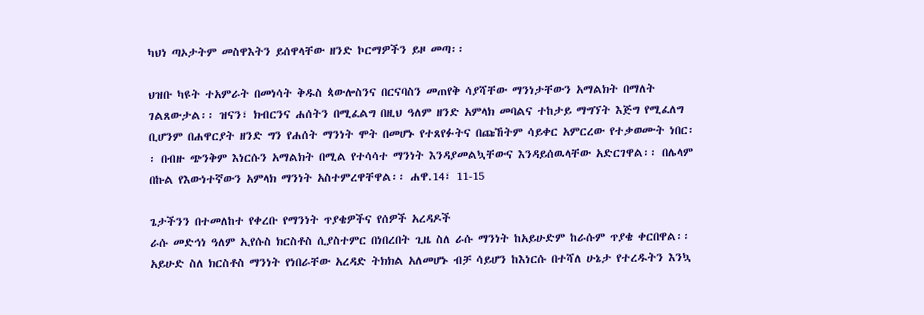ካህነ ጣኦታትም መስዋእትን ይሰዋላቸው ዘንድ ኮርማዎችን ይዞ መጣ፡፡

ህዝቡ ካዩት ተአምራት በመነሳት ቅዱስ ጳውሎስንና በርናባስን መጠየቅ ሳያሻቸው ማንነታቸውን አማልክት በማለት ገልጸውታል፡፡ ዝናን፣ ክብርንና ሐሰትን በሚፈልግ በዚህ ዓለም ዘንድ አምላክ መባልና ተከታይ ማግኘት እጅግ የሚፈለግ ቢሆንም በሐዋርያት ዘንድ ግን የሐሰት ማንነት ሞት በመሆኑ የተጸየፉትና በጩኸትም ሳይቀር አምርረው የተቃወሙት ነበር፡፡ በብዙ ጭንቅም እነርሱን አማልክት በሚል የተሳሳተ ማንነት እንዳያመልኳቸውና እንዳይሰዉላቸው አድርገዋል፡፡ በሌላም በኩል የእውነተኛውን አምላክ ማንነት አስተምረዋቸዋል፡፡ ሐዋ.14፣ 11-15

ጌታችንን በተመለከተ የቀረቡ የማንነት ጥያቄዎችና የሰዎች አረዳዶች
ራሱ መድኅነ ዓለም ኢየሱስ ክርስቶስ ሲያስተምር በነበረበት ጊዜ ስለ ራሱ ማንነት ከአይሁድም ከራሱም ጥያቄ ቀርበዋል፡፡ አይሁድ ስለ ክርስቶስ ማንነት የነበራቸው አረዳድ ትክክል አለመሆኑ ብቻ ሳይሆን ከእነርሱ በተሻለ ሁኔታ የተረዱትን እንኳ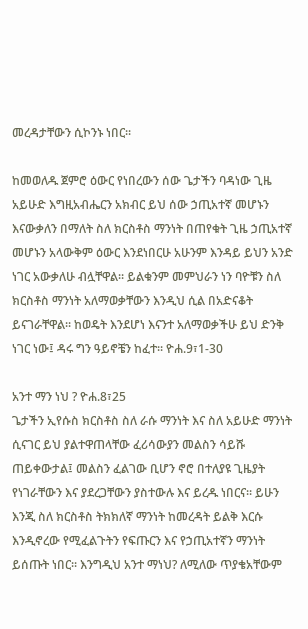መረዳታቸውን ሲኮንኑ ነበር፡፡

ከመወለዱ ጀምሮ ዕውር የነበረውን ሰው ጌታችን ባዳነው ጊዜ አይሁድ እግዚአብሔርን አክብር ይህ ሰው ኃጢአተኛ መሆኑን እናውቃለን በማለት ስለ ክርስቶስ ማንነት በጠየቁት ጊዜ ኃጢአተኛ መሆኑን አላውቅም ዕውር እንደነበርሁ አሁንም እንዳይ ይህን አንድ ነገር አውቃለሁ ብሏቸዋል፡፡ ይልቁንም መምህራን ነን ባዮቹን ስለ ክርስቶስ ማንነት አለማወቃቸውን እንዲህ ሲል በአድናቆት ይናገራቸዋል፡፡ ከወዴት እንደሆነ እናንተ አለማወቃችሁ ይህ ድንቅ ነገር ነው፤ ዳሩ ግን ዓይኖቼን ከፈተ፡፡ ዮሐ.9፣1-30

አንተ ማን ነህ ? ዮሐ.8፣25
ጌታችን ኢየሱስ ክርስቶስ ስለ ራሱ ማንነት እና ስለ አይሁድ ማንነት ሲናገር ይህ ያልተዋጠላቸው ፈሪሳውያን መልስን ሳይሹ ጠይቀውታል፤ መልስን ፈልገው ቢሆን ኖሮ በተለያዩ ጊዜያት የነገራቸውን እና ያደረጋቸውን ያስተውሉ እና ይረዱ ነበርና፡፡ ይሁን እንጂ ስለ ክርስቶስ ትክክለኛ ማንነት ከመረዳት ይልቅ እርሱ እንዲኖረው የሚፈልጉትን የፍጡርን እና የኃጢአተኛን ማንነት ይሰጡት ነበር፡፡ እንግዲህ አንተ ማነህ? ለሚለው ጥያቄአቸውም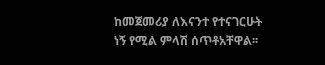ከመጀመሪያ ለእናንተ የተናገርሁት ነኝ የሚል ምላሽ ሰጥቶአቸዋል፡፡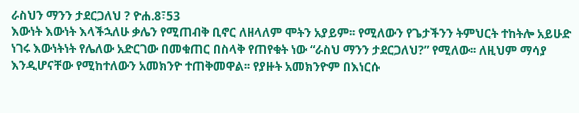ራስህን ማንን ታደርጋለህ ? ዮሐ.8፣53
እውነት እውነት እላችኋለሁ ቃሌን የሚጠብቅ ቢኖር ለዘላለም ሞትን አያይም፡፡ የሚለውን የጌታችንን ትምህርት ተከትሎ አይሁድ ነገሩ እውነትነት የሌለው አድርገው በመቁጠር በስላቅ የጠየቁት ነው “ራስህ ማንን ታደርጋለህ?” የሚለው፡፡ ለዚህም ማሳያ እንዲሆናቸው የሚከተለውን አመክንዮ ተጠቅመዋል፡፡ የያዙት አመክንዮም በእነርሱ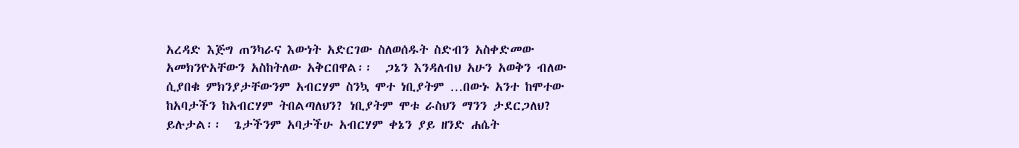አረዳድ እጅግ ጠንካራና እውነት አድርገው ስለወሰዱት ስድብን አስቀድመው አመክንዮአቸውን አስከትለው አቅርበዋል፡፡  ጋኔን እንዳለብህ አሁን አወቅን ብለው ሲያበቁ ምክንያታቸውንም አብርሃም ስንኳ ሞተ ነቢያትም …በውኑ አንተ ከሞተው ከአባታችን ከአብርሃም ትበልጣለህን? ነቢያትም ሞቱ ራስህን ማንን ታደርጋለህ? ይሉታል፡፡  ጌታችንም አባታችሁ አብርሃም ቀኔን ያይ ዘንድ ሐሴት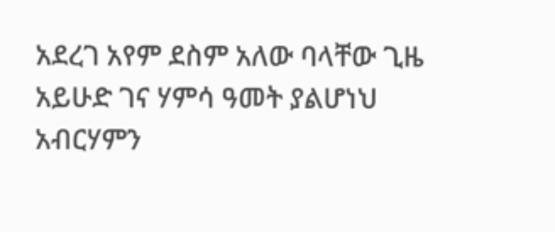አደረገ አየም ደስም አለው ባላቸው ጊዜ አይሁድ ገና ሃምሳ ዓመት ያልሆነህ አብርሃምን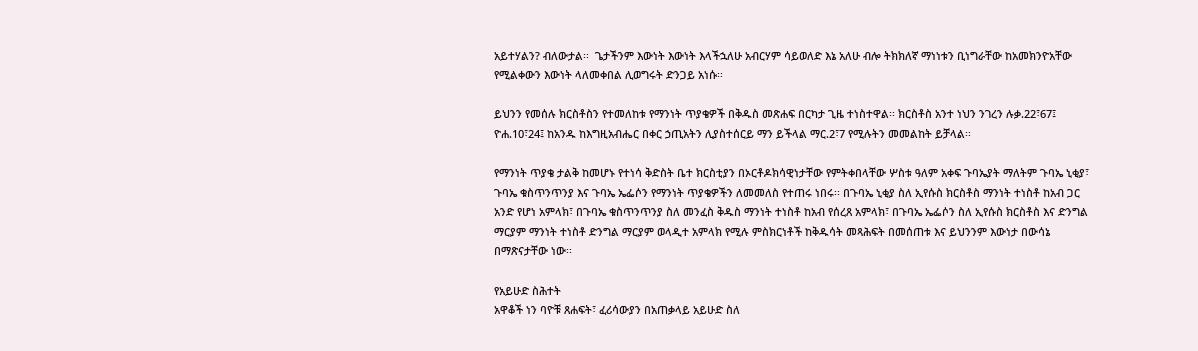አይተሃልን? ብለውታል፡፡  ጌታችንም እውነት እውነት እላችኋለሁ አብርሃም ሳይወለድ እኔ አለሁ ብሎ ትክክለኛ ማነነቱን ቢነግራቸው ከአመክንዮአቸው የሚልቀውን እውነት ላለመቀበል ሊወግሩት ድንጋይ አነሱ፡፡

ይህንን የመሰሉ ክርስቶስን የተመለከቱ የማንነት ጥያቄዎች በቅዱስ መጽሐፍ በርካታ ጊዜ ተነስተዋል፡፡ ክርስቶስ አንተ ነህን ንገረን ሉቃ.22፣67፤ ዮሐ.10፣24፤ ከአንዱ ከእግዚአብሔር በቀር ኃጢአትን ሊያስተሰርይ ማን ይችላል ማር.2፣7 የሚሉትን መመልከት ይቻላል፡፡

የማንነት ጥያቄ ታልቅ ከመሆኑ የተነሳ ቅድስት ቤተ ክርስቲያን በኦርቶዶክሳዊነታቸው የምትቀበላቸው ሦስቱ ዓለም አቀፍ ጉባኤያት ማለትም ጉባኤ ኒቂያ፣ ጉባኤ ቁስጥንጥንያ እና ጉባኤ ኤፌሶን የማንነት ጥያቄዎችን ለመመለስ የተጠሩ ነበሩ፡፡ በጉባኤ ኒቂያ ስለ ኢየሱስ ክርስቶስ ማንነት ተነስቶ ከአብ ጋር አንድ የሆነ አምላክ፣ በጉባኤ ቁስጥንጥንያ ስለ መንፈስ ቅዱስ ማንነት ተነስቶ ከአብ የሰረጸ አምላክ፣ በጉባኤ ኤፌሶን ስለ ኢየሱስ ክርስቶስ እና ድንግል ማርያም ማንነት ተነስቶ ድንግል ማርያም ወላዲተ አምላክ የሚሉ ምስክርነቶች ከቅዱሳት መጻሕፍት በመሰጠቱ እና ይህንንም እውነታ በውሳኔ በማጽናታቸው ነው፡፡

የአይሁድ ስሕተት
አዋቆች ነን ባዮቹ ጸሐፍት፣ ፈሪሳውያን በአጠቃላይ አይሁድ ስለ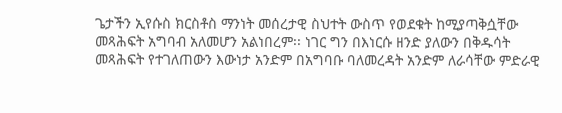ጌታችን ኢየሱስ ክርስቶስ ማንነት መሰረታዊ ስህተት ውስጥ የወደቁት ከሚያጣቅሷቸው መጻሕፍት አግባብ አለመሆን አልነበረም፡፡ ነገር ግን በእነርሱ ዘንድ ያለውን በቅዱሳት መጻሕፍት የተገለጠውን እውነታ አንድም በአግባቡ ባለመረዳት አንድም ለራሳቸው ምድራዊ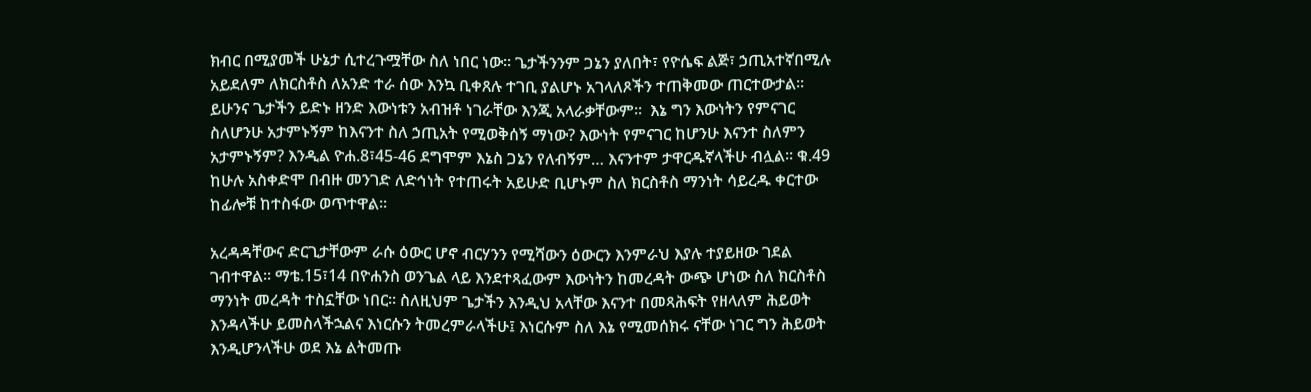ክብር በሚያመች ሁኔታ ሲተረጉሟቸው ስለ ነበር ነው፡፡ ጌታችንንም ጋኔን ያለበት፣ የዮሴፍ ልጅ፣ ኃጢአተኛበሚሉ አይደለም ለክርስቶስ ለአንድ ተራ ሰው እንኳ ቢቀጸሉ ተገቢ ያልሆኑ አገላለጾችን ተጠቅመው ጠርተውታል፡፡ ይሁንና ጌታችን ይድኑ ዘንድ እውነቱን አብዝቶ ነገራቸው እንጂ አላራቃቸውም፡፡  እኔ ግን እውነትን የምናገር ስለሆንሁ አታምኑኝም ከእናንተ ስለ ኃጢአት የሚወቅሰኝ ማነው? እውነት የምናገር ከሆንሁ እናንተ ስለምን አታምኑኝም? እንዲል ዮሐ.8፣45-46 ደግሞም እኔስ ጋኔን የለብኝም… እናንተም ታዋርዱኛላችሁ ብሏል፡፡ ቁ.49 ከሁሉ አስቀድሞ በብዙ መንገድ ለድኅነት የተጠሩት አይሁድ ቢሆኑም ስለ ክርስቶስ ማንነት ሳይረዱ ቀርተው ከፊሎቹ ከተስፋው ወጥተዋል፡፡

አረዳዳቸውና ድርጊታቸውም ራሱ ዕውር ሆኖ ብርሃንን የሚሻውን ዕውርን እንምራህ እያሉ ተያይዘው ገደል ገብተዋል፡፡ ማቴ.15፣14 በዮሐንስ ወንጌል ላይ እንደተጻፈውም እውነትን ከመረዳት ውጭ ሆነው ስለ ክርስቶስ ማንነት መረዳት ተስኗቸው ነበር፡፡ ስለዚህም ጌታችን እንዲህ አላቸው እናንተ በመጻሕፍት የዘላለም ሕይወት እንዳላችሁ ይመስላችኋልና እነርሱን ትመረምራላችሁ፤ እነርሱም ስለ እኔ የሚመሰክሩ ናቸው ነገር ግን ሕይወት እንዲሆንላችሁ ወደ እኔ ልትመጡ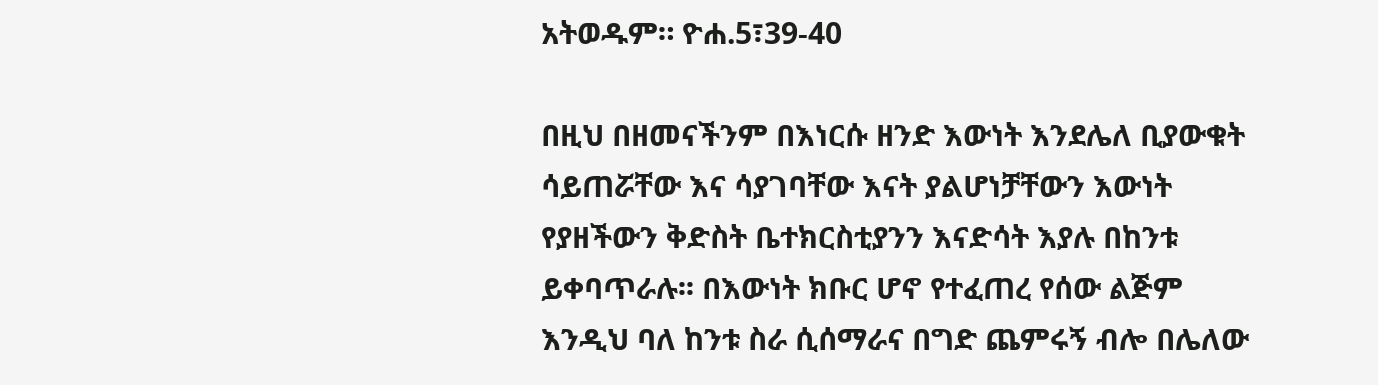አትወዱም። ዮሐ.5፣39-40

በዚህ በዘመናችንም በእነርሱ ዘንድ እውነት እንደሌለ ቢያውቁት ሳይጠሯቸው እና ሳያገባቸው እናት ያልሆነቻቸውን እውነት የያዘችውን ቅድስት ቤተክርስቲያንን እናድሳት እያሉ በከንቱ ይቀባጥራሉ፡፡ በእውነት ክቡር ሆኖ የተፈጠረ የሰው ልጅም እንዲህ ባለ ከንቱ ስራ ሲሰማራና በግድ ጨምሩኝ ብሎ በሌለው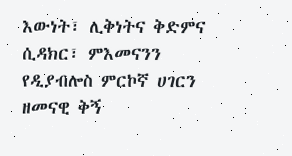እውነት፣ ሊቅነትና ቅድምና ሲዳክር፣ ምእመናንን የዲያብሎስ ምርኮኛ ሀገርን ዘመናዊ ቅኝ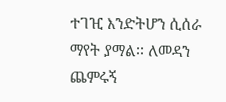ተገዢ እንድትሆን ሲሰራ ማየት ያማል፡፡ ለመዳን ጨምሩኝ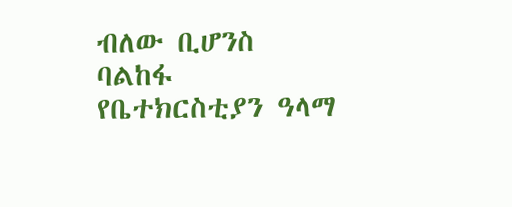ብለው ቢሆንስ ባልከፋ የቤተክርስቲያን ዓላማ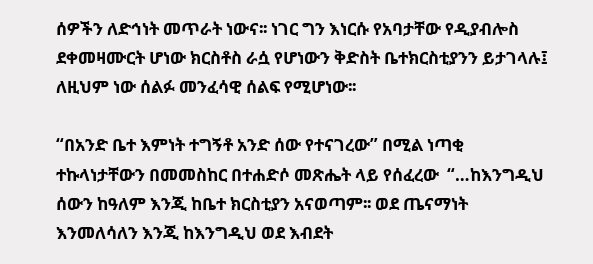ሰዎችን ለድኅነት መጥራት ነውና፡፡ ነገር ግን እነርሱ የአባታቸው የዲያብሎስ ደቀመዛሙርት ሆነው ክርስቶስ ራሷ የሆነውን ቅድስት ቤተክርስቲያንን ይታገላሉ፤ ለዚህም ነው ሰልፉ መንፈሳዊ ሰልፍ የሚሆነው፡፡

“በአንድ ቤተ እምነት ተግኝቶ አንድ ሰው የተናገረው” በሚል ነጣቂ ተኩላነታቸውን በመመስከር በተሐድሶ መጽሔት ላይ የሰፈረው  “…ከእንግዲህ ሰውን ከዓለም እንጂ ከቤተ ክርስቲያን አናወጣም፡፡ ወደ ጤናማነት እንመለሳለን እንጂ ከእንግዲህ ወደ እብደት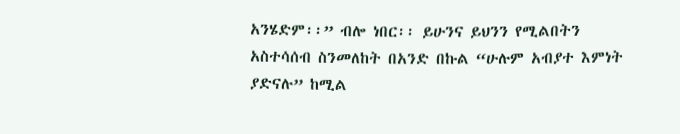አንሄድም፡፡” ብሎ ነበር፡፡ ይሁንና ይህንን የሚልበትን አስተሳሰብ ስንመለከት በአንድ በኩል “ሁሉም አብያተ እምነት ያድናሉ” ከሚል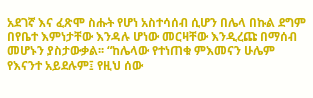አደገኛ እና ፈጽሞ ስሑት የሆነ አስተሳሰብ ሲሆን በሌላ በኩል ደግም በየቤተ እምነታቸው እንዳሉ ሆነው መርዛቸው እንዲረጩ በማሰብ መሆኑን ያስታውቃል፡፡ “ከሌላው የተነጠቁ ምእመናን ሁሌም የእናንተ አይደሉም፤ የዚህ ሰው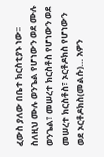ፈውስ ያለው በቤተ ክርስቲያኑ ነው፡፡ ስለዚህ ሙሉ ወንጌል የሆነውን ወደ ሙሉ ወንጌል፣ መሠረተ ክርስቶስ የሆነውን ወደ መሠረተ ክርስቶስ፣ ኦርቶዶክስ የሆነውን ወደ ኦርቶዶክስ(መልሱ)… አዎን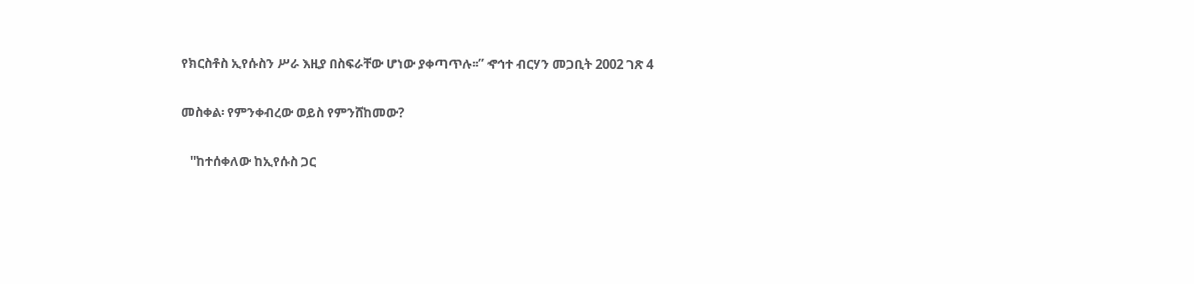የክርስቶስ ኢየሱስን ሥራ እዚያ በስፍራቸው ሆነው ያቀጣጥሉ፡፡” ኆኅተ ብርሃን መጋቢት 2002 ገጽ 4

መስቀል፡ የምንቀብረው ወይስ የምንሸከመው?

   ''ከተሰቀለው ከኢየሱስ ጋር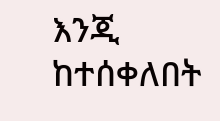እንጂ ከተሰቀለበት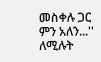መስቀሉ ጋር ምን አለን...'' ለሚሉት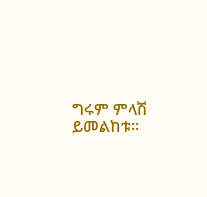ግሩም ምላሽ ይመልከቱ።